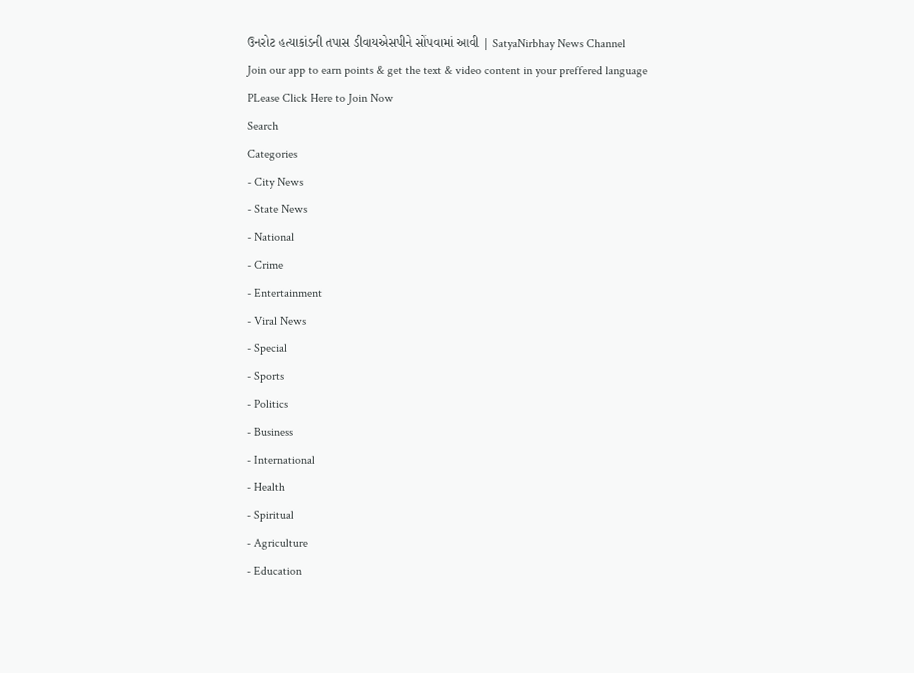ઉનરોટ હત્યાકાંડની તપાસ ડીવાયએસપીને સોંપવામાં આવી | SatyaNirbhay News Channel
Join our app to earn points & get the text & video content in your preffered language
PLease Click Here to Join Now
Search
Categories
- City News
- State News
- National
- Crime
- Entertainment
- Viral News
- Special
- Sports
- Politics
- Business
- International
- Health
- Spiritual
- Agriculture
- Education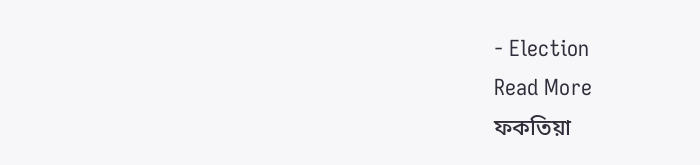- Election
Read More
ফকতিয়া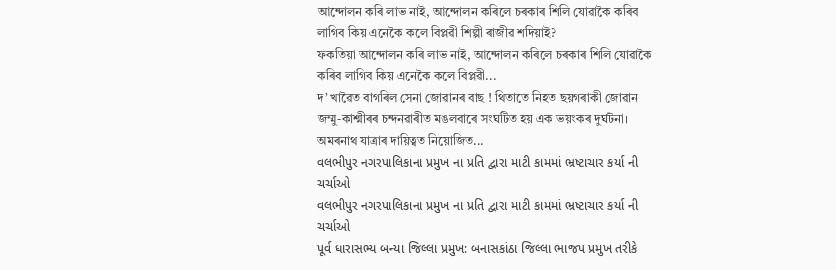আন্দোলন কৰি লাভ নাই, আন্দোলন কৰিলে চৰকাৰ শিলি যোৱাকৈ কৰিব লাগিব কিয় এনেকৈ কলে বিপ্লৱী শিল্পী ৰাজীৱ শদিয়াই?
ফকতিয়া আন্দোলন কৰি লাভ নাই, আন্দোলন কৰিলে চৰকাৰ শিলি যোৱাকৈ কৰিব লাগিব কিয় এনেকৈ কলে বিপ্লৱী...
দ’ খাৱৈত বাগৰিল সেনা জোৱানৰ বাছ ! থিতাতে নিহত ছয়গৰাকী জোৱান
জম্মু-কাশ্মীৰৰ চন্দনৱাৰীত মঙলবাৰে সংঘটিত হয় এক ভয়ংকৰ দুৰ্ঘটনা। অমৰনাথ যাত্ৰাৰ দায়িত্বত নিয়োজিত...
વલભીપુર નગરપાલિકાના પ્રમુખ ના પ્રતિ દ્વારા માટી કામમાં ભ્રષ્ટાચાર કર્યા ની ચર્ચાઓ
વલભીપુર નગરપાલિકાના પ્રમુખ ના પ્રતિ દ્વારા માટી કામમાં ભ્રષ્ટાચાર કર્યા ની ચર્ચાઓ
પૂર્વ ધારાસભ્ય બન્યા જિલ્લા પ્રમુખ: બનાસકાંઠા જિલ્લા ભાજપ પ્રમુખ તરીકે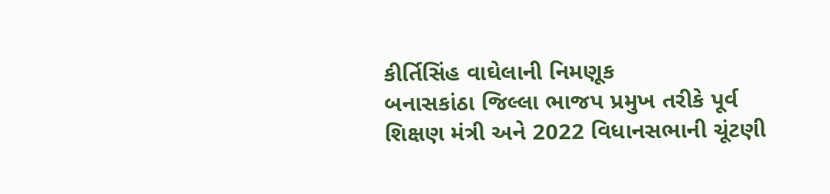કીર્તિસિંહ વાઘેલાની નિમણૂક
બનાસકાંઠા જિલ્લા ભાજપ પ્રમુખ તરીકે પૂર્વ શિક્ષણ મંત્રી અને 2022 વિધાનસભાની ચૂંટણી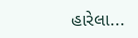હારેલા...